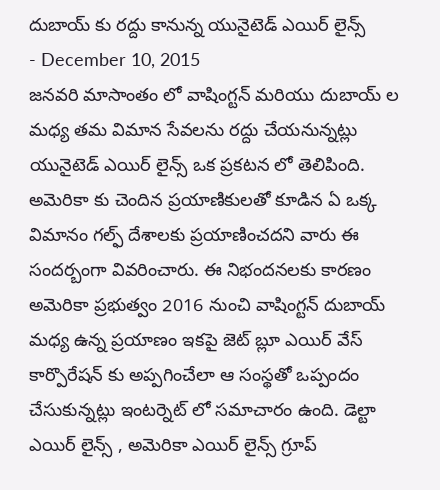దుబాయ్ కు రద్దు కానున్న యునైటెడ్ ఎయిర్ లైన్స్
- December 10, 2015
జనవరి మాసాంతం లో వాషింగ్టన్ మరియు దుబాయ్ ల మధ్య తమ విమాన సేవలను రద్దు చేయనున్నట్లు యునైటెడ్ ఎయిర్ లైన్స్ ఒక ప్రకటన లో తెలిపింది. అమెరికా కు చెందిన ప్రయాణికులతో కూడిన ఏ ఒక్క విమానం గల్ఫ్ దేశాలకు ప్రయాణించదని వారు ఈ సందర్బంగా వివరించారు. ఈ నిభందనలకు కారణం అమెరికా ప్రభుత్వం 2016 నుంచి వాషింగ్టన్ దుబాయ్ మధ్య ఉన్న ప్రయాణం ఇకపై జెట్ బ్లూ ఎయిర్ వేస్ కార్పొరేషన్ కు అప్పగించేలా ఆ సంస్థతో ఒప్పందం చేసుకున్నట్లు ఇంటర్నెట్ లో సమాచారం ఉంది. డెల్టా ఎయిర్ లైన్స్ , అమెరికా ఎయిర్ లైన్స్ గ్రూప్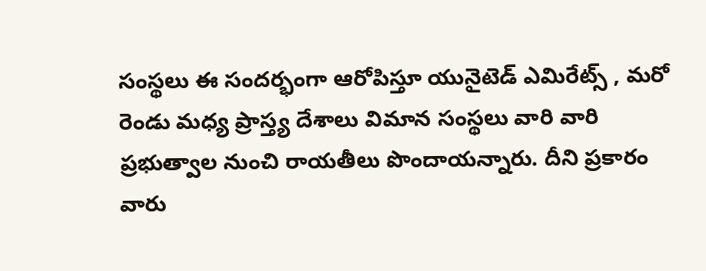సంస్థలు ఈ సందర్భంగా ఆరోపిస్తూ యునైటెడ్ ఎమిరేట్స్ , మరో రెండు మధ్య ప్రాస్త్య దేశాలు విమాన సంస్థలు వారి వారి ప్రభుత్వాల నుంచి రాయతీలు పొందాయన్నారు. దీని ప్రకారం వారు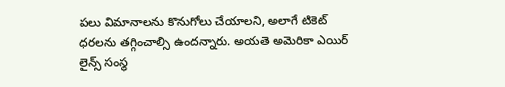పలు విమానాలను కొనుగోలు చేయాలని, అలాగే టికెట్ ధరలను తగ్గించాల్సి ఉందన్నారు. అయతె అమెరికా ఎయిర్ లైన్స్ సంస్థ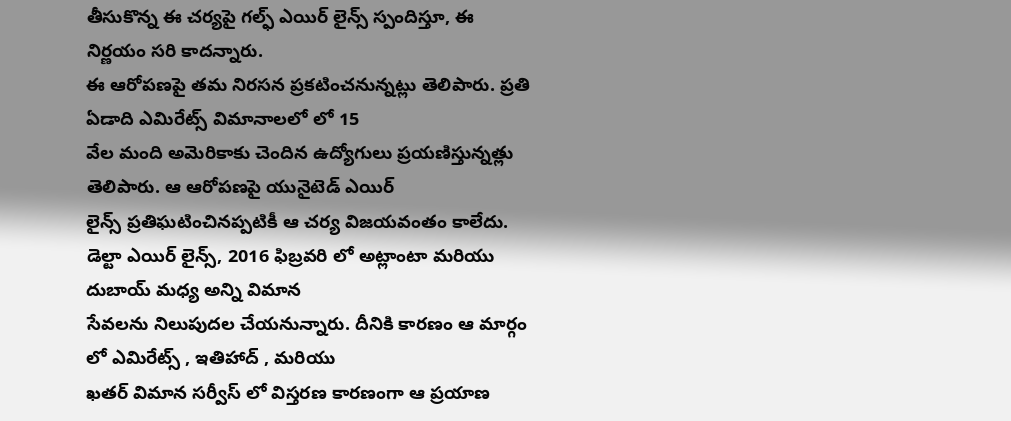తీసుకొన్న ఈ చర్యపై గల్ఫ్ ఎయిర్ లైన్స్ స్పందిస్తూ, ఈ నిర్ణయం సరి కాదన్నారు.
ఈ ఆరోపణపై తమ నిరసన ప్రకటించనున్నట్లు తెలిపారు. ప్రతి ఏడాది ఎమిరేట్స్ విమానాలలో లో 15
వేల మంది అమెరికాకు చెందిన ఉద్యోగులు ప్రయణిస్తున్నత్లు తెలిపారు. ఆ ఆరోపణపై యునైటెడ్ ఎయిర్
లైన్స్ ప్రతిఘటించినప్పటికీ ఆ చర్య విజయవంతం కాలేదు.
డెల్టా ఎయిర్ లైన్స్, 2016 ఫిబ్రవరి లో అట్లాంటా మరియు దుబాయ్ మధ్య అన్ని విమాన
సేవలను నిలుపుదల చేయనున్నారు. దీనికి కారణం ఆ మార్గం లో ఎమిరేట్స్ , ఇతిహాద్ , మరియు
ఖతర్ విమాన సర్వీస్ లో విస్తరణ కారణంగా ఆ ప్రయాణ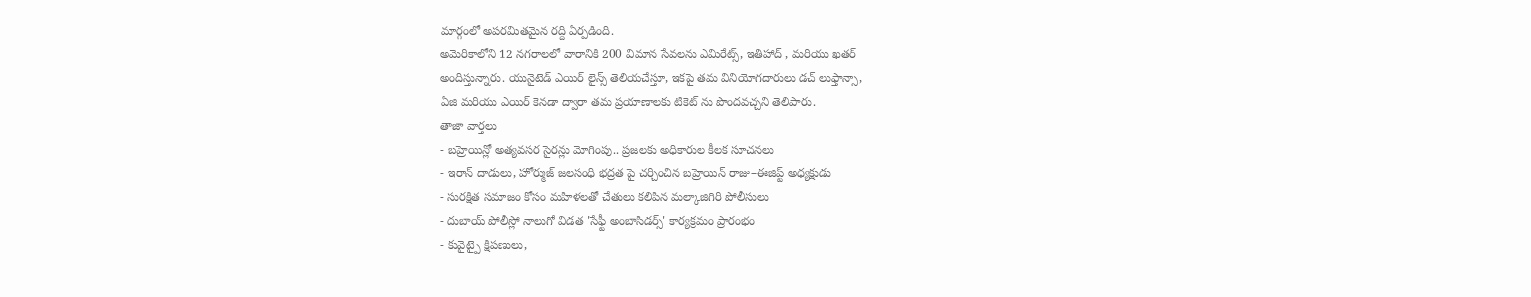మార్గంలో అపరమితమైన రద్ది ఏర్పడింది.
అమెరికాలోని 12 నగరాలలో వారానికి 200 విమాన సేవలను ఎమిరేట్స్, ఇతిహాద్ , మరియు ఖతర్
అందిస్తున్నారు. యునైటెడ్ ఎయిర్ లైన్స్ తెలియచేస్తూ, ఇకపై తమ వినియోగదారులు డచ్ లుఫ్తాన్సా,
ఏజి మరియు ఎయిర్ కెనడా ద్వారా తమ ప్రయాణాలకు టికెట్ ను పొందవచ్చని తెలిపారు.
తాజా వార్తలు
- బహ్రెయిన్లో అత్యవసర సైరన్లు మోగింపు.. ప్రజలకు అధికారుల కీలక సూచనలు
- ఇరాన్ దాడులు, హోర్ముజ్ జలసంధి భద్రత పై చర్చించిన బహ్రెయిన్ రాజు–ఈజిప్ట్ అధ్యక్షుడు
- సురక్షిత సమాజం కోసం మహిళలతో చేతులు కలిపిన మల్కాజిగిరి పోలీసులు
- దుబాయ్ పోలీస్లో నాలుగో విడత 'సేఫ్టీ అంబాసిడర్స్' కార్యక్రమం ప్రారంభం
- కువైట్పై క్షిపణులు,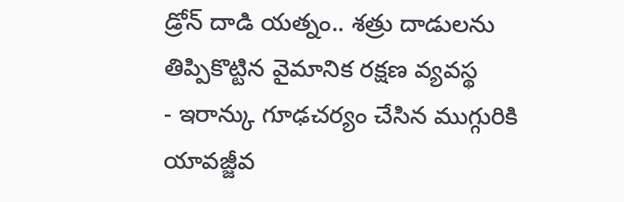డ్రోన్ దాడి యత్నం.. శత్రు దాడులను తిప్పికొట్టిన వైమానిక రక్షణ వ్యవస్థ
- ఇరాన్కు గూఢచర్యం చేసిన ముగ్గురికి యావజ్జీవ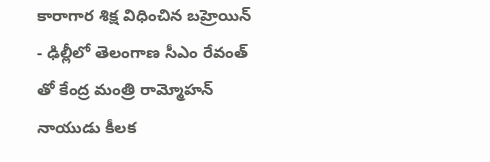కారాగార శిక్ష విధించిన బహ్రెయిన్
- ఢిల్లీలో తెలంగాణ సీఎం రేవంత్ తో కేంద్ర మంత్రి రామ్మోహన్ నాయుడు కీలక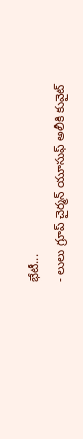భేటీ...
- లులు గ్రూప్ చైర్మన్ యూసుఫ్ అలీకి కువైట్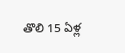తొలి 15 ఏళ్ల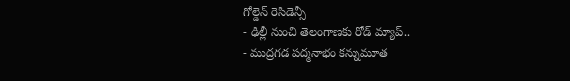గోల్డెన్ రెసిడెన్సీ
- ఢిల్లీ నుంచి తెలంగాణకు రోడ్ మ్యాప్..
- ముద్రగడ పద్మనాభం కన్నుమూత